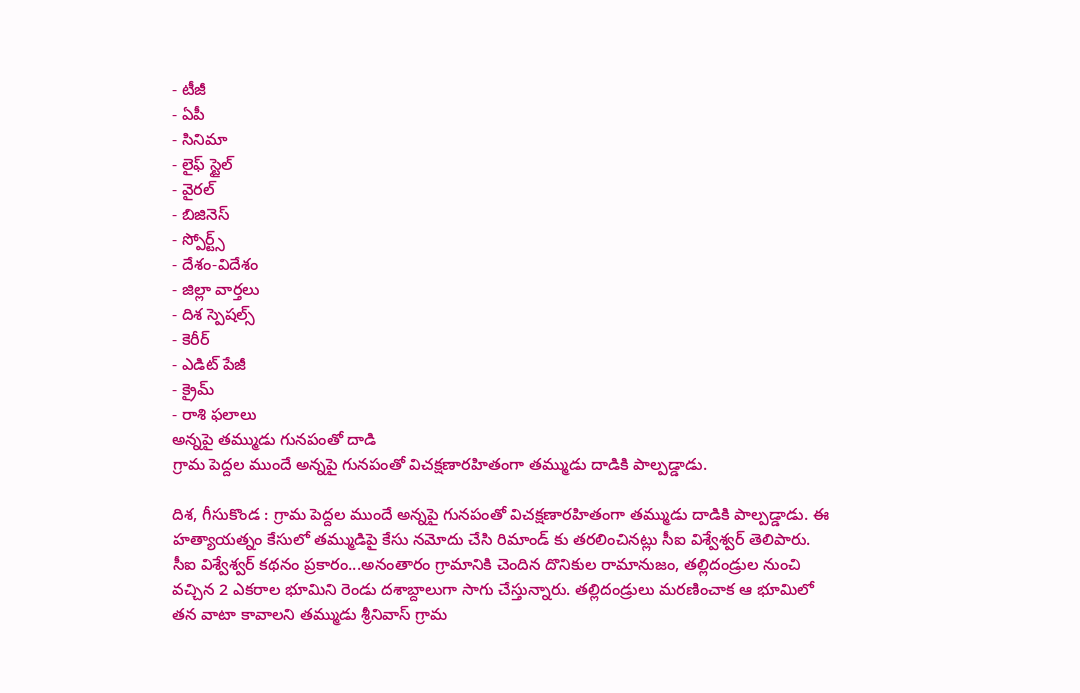- టీజీ
- ఏపీ
- సినిమా
- లైఫ్ స్టైల్
- వైరల్
- బిజినెస్
- స్పోర్ట్స్
- దేశం-విదేశం
- జిల్లా వార్తలు
- దిశ స్పెషల్స్
- కెరీర్
- ఎడిట్ పేజీ
- క్రైమ్
- రాశి ఫలాలు
అన్నపై తమ్ముడు గునపంతో దాడి
గ్రామ పెద్దల ముందే అన్నపై గునపంతో విచక్షణారహితంగా తమ్ముడు దాడికి పాల్పడ్డాడు.

దిశ, గీసుకొండ : గ్రామ పెద్దల ముందే అన్నపై గునపంతో విచక్షణారహితంగా తమ్ముడు దాడికి పాల్పడ్డాడు. ఈ హత్యాయత్నం కేసులో తమ్ముడిపై కేసు నమోదు చేసి రిమాండ్ కు తరలించినట్లు సీఐ విశ్వేశ్వర్ తెలిపారు. సీఐ విశ్వేశ్వర్ కథనం ప్రకారం...అనంతారం గ్రామానికి చెందిన దొనికుల రామానుజం, తల్లిదండ్రుల నుంచి వచ్చిన 2 ఎకరాల భూమిని రెండు దశాబ్దాలుగా సాగు చేస్తున్నారు. తల్లిదండ్రులు మరణించాక ఆ భూమిలో తన వాటా కావాలని తమ్ముడు శ్రీనివాస్ గ్రామ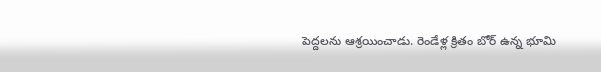పెద్దలను ఆశ్రయించాడు. రెండేళ్ల క్రితం బోర్ ఉన్న భూమి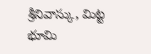శ్రీనివాస్కు, మిట్ట భూమి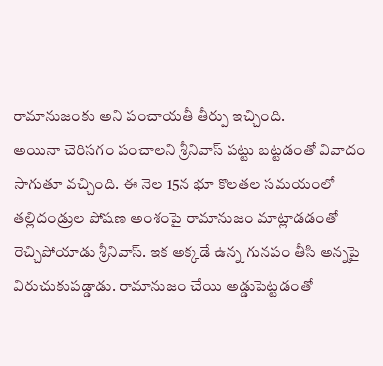రామానుజంకు అని పంచాయతీ తీర్పు ఇచ్చింది.
అయినా చెరిసగం పంచాలని శ్రీనివాస్ పట్టు బట్టడంతో వివాదం సాగుతూ వచ్చింది. ఈ నెల 15న భూ కొలతల సమయంలో తల్లిదండ్రుల పోషణ అంశంపై రామానుజం మాట్లాడడంతో రెచ్చిపోయాడు శ్రీనివాస్. ఇక అక్కడే ఉన్న గునపం తీసి అన్నపై విరుచుకుపడ్డాడు. రామానుజం చేయి అడ్డుపెట్టడంతో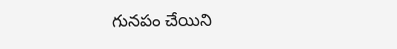గునపం చేయిని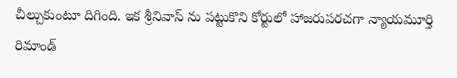చీల్చుకుంటూ దిగింది. ఇక శ్రీనివాస్ ను పట్టుకొని కోర్టులో హాజరుపరచగా న్యాయమూర్తి రిమాండ్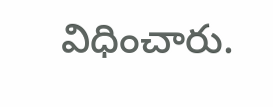విధించారు.